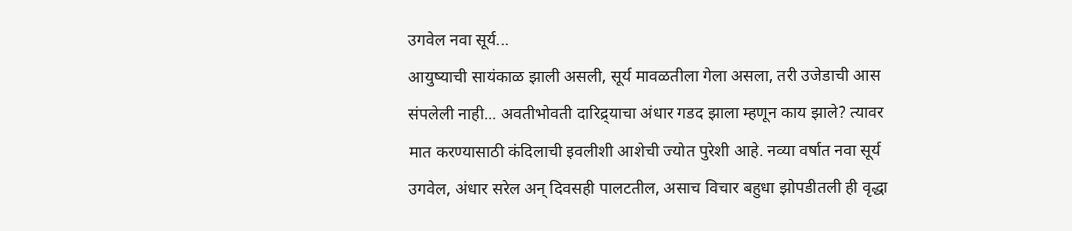उगवेल नवा सूर्य...
आयुष्याची सायंकाळ झाली असली, सूर्य मावळतीला गेला असला, तरी उजेडाची आस संपलेली नाही... अवतीभोवती दारिद्र्याचा अंधार गडद झाला म्हणून काय झाले? त्यावर मात करण्यासाठी कंदिलाची इवलीशी आशेची ज्योत पुरेशी आहे. नव्या वर्षात नवा सूर्य उगवेल, अंधार सरेल अन् दिवसही पालटतील, असाच विचार बहुधा झोपडीतली ही वृद्धा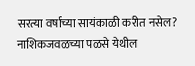सरत्या वर्षाच्या सायंकाळी करीत नसेल? नाशिकजवळच्या पळसे येथील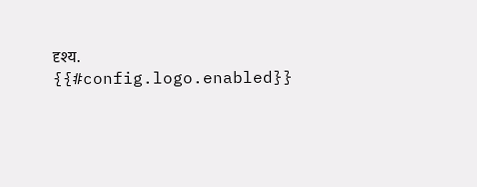दृश्य.
{{#config.logo.enabled}}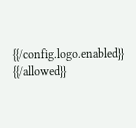{{/config.logo.enabled}}
{{/allowed}}